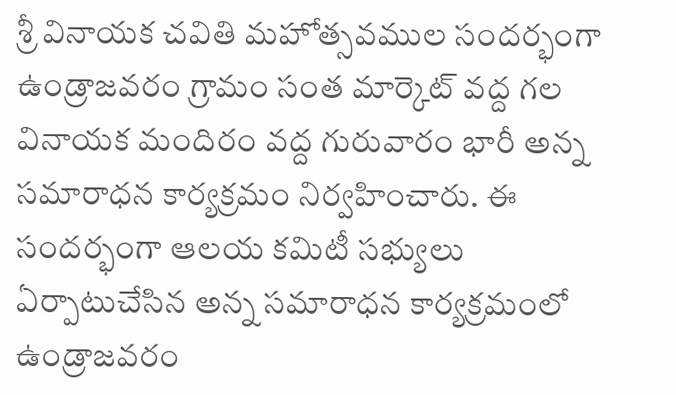శ్రీ వినాయక చవితి మహోత్సవముల సందర్భంగా ఉండ్రాజవరం గ్రామం సంత మార్కెట్ వద్ద గల వినాయక మందిరం వద్ద గురువారం భారీ అన్న సమారాధన కార్యక్రమం నిర్వహించారు. ఈ సందర్భంగా ఆలయ కమిటీ సభ్యులు ఏర్పాటుచేసిన అన్న సమారాధన కార్యక్రమంలో ఉండ్రాజవరం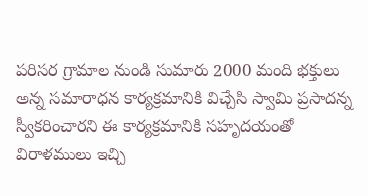పరిసర గ్రామాల నుండి సుమారు 2000 మంది భక్తులు అన్న సమారాధన కార్యక్రమానికి విచ్చేసి స్వామి ప్రసాదన్న స్వీకరించారని ఈ కార్యక్రమానికి సహృదయంతో విరాళములు ఇచ్చి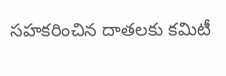సహకరించిన దాతలకు కమిటీ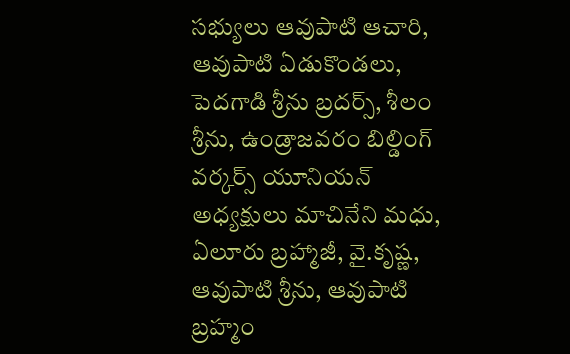సభ్యులు ఆవుపాటి ఆచారి, ఆవుపాటి ఏడుకొండలు, పెదగాడి శ్రీను బ్రదర్స్, శీలం శ్రీను, ఉండ్రాజవరం బిల్డింగ్ వర్కర్స్ యూనియన్ అధ్యక్షులు మాచినేని మధు, ఏలూరు బ్రహ్మాజీ, వై.కృష్ణ, ఆవుపాటి శ్రీను, ఆవుపాటి బ్రహ్మం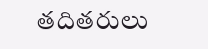తదితరులు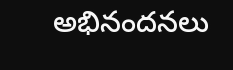అభినందనలు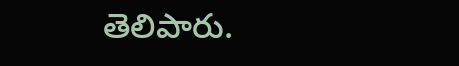తెలిపారు.